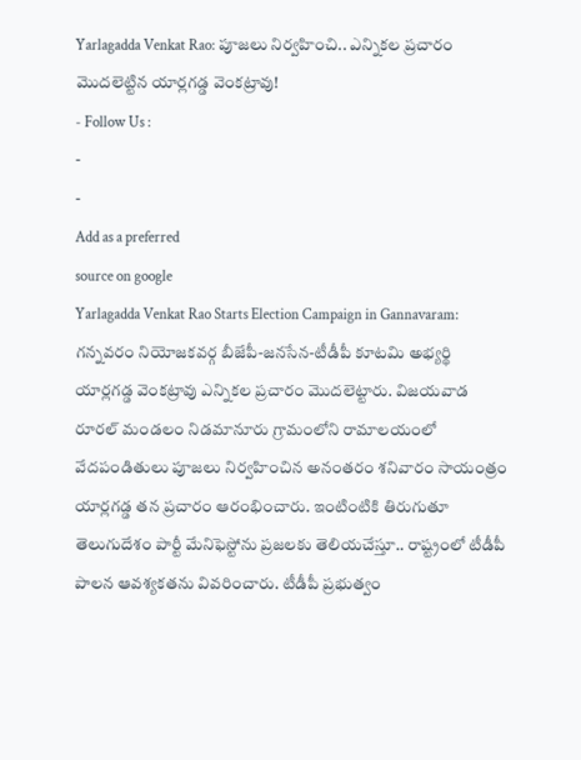Yarlagadda Venkat Rao: పూజలు నిర్వహించి.. ఎన్నికల ప్రచారం మొదలెట్టిన యార్లగడ్డ వెంకట్రావు!
- Follow Us :
-
-
Add as a preferred
source on google
Yarlagadda Venkat Rao Starts Election Campaign in Gannavaram: గన్నవరం నియోజకవర్గ బీజేపీ-జనసేన-టీడీపీ కూటమి అభ్యర్థి యార్లగడ్డ వెంకట్రావు ఎన్నికల ప్రచారం మొదలెట్టారు. విజయవాడ రూరల్ మండలం నిడమానూరు గ్రామంలోని రామాలయంలో వేదపండితులు పూజలు నిర్వహించిన అనంతరం శనివారం సాయంత్రం యార్లగడ్డ తన ప్రచారం ఆరంభించారు. ఇంటింటికి తిరుగుతూ తెలుగుదేశం పార్టీ మేనిఫెస్టోను ప్రజలకు తెలియచేస్తూ.. రాష్ట్రంలో టీడీపీ పాలన ఆవశ్యకతను వివరించారు. టీడీపీ ప్రభుత్వం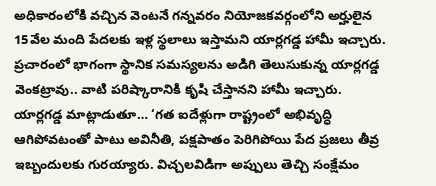అధికారంలోకి వచ్చిన వెంటనే గన్నవరం నియోజకవర్గంలోని అర్హులైన 15వేల మంది పేదలకు ఇళ్ల స్థలాలు ఇస్తామని యార్లగడ్డ హామీ ఇచ్చారు.
ప్రచారంలో భాగంగా స్థానిక సమస్యలను అడిగి తెలుసుకున్న యార్లగడ్డ వెంకట్రావు.. వాటి పరిష్కారానికి కృషి చేస్తానని హామీ ఇచ్చారు. యార్లగడ్డ మాట్లాడుతూ… ‘గత ఐదేళ్లుగా రాష్ట్రంలో అభివృద్ధి ఆగిపోవటంతో పాటు అవినీతి, పక్షపాతం పెరిగిపోయి పేద ప్రజలు తీవ్ర ఇబ్బందులకు గురయ్యారు. విచ్చలవిడిగా అప్పులు తెచ్చి సంక్షేమం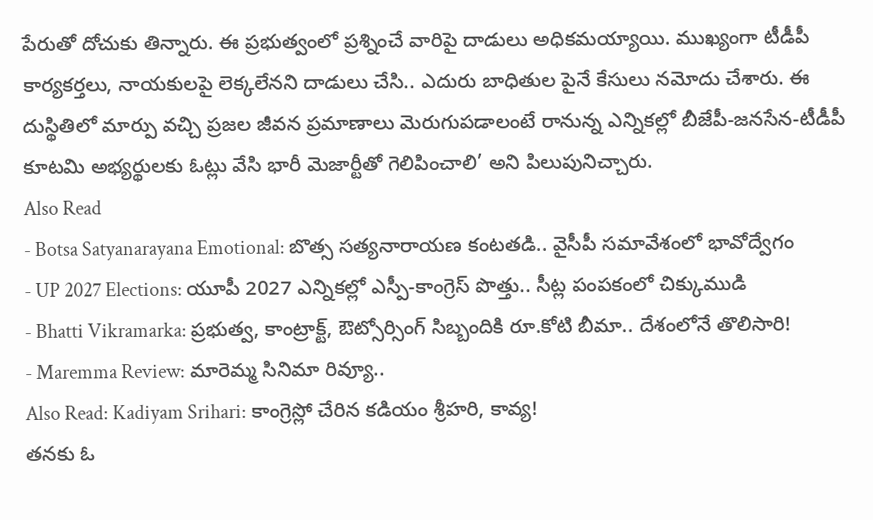పేరుతో దోచుకు తిన్నారు. ఈ ప్రభుత్వంలో ప్రశ్నించే వారిపై దాడులు అధికమయ్యాయి. ముఖ్యంగా టీడీపీ కార్యకర్తలు, నాయకులపై లెక్కలేనని దాడులు చేసి.. ఎదురు బాధితుల పైనే కేసులు నమోదు చేశారు. ఈ దుస్థితిలో మార్పు వచ్చి ప్రజల జీవన ప్రమాణాలు మెరుగుపడాలంటే రానున్న ఎన్నికల్లో బీజేపీ-జనసేన-టీడీపీ కూటమి అభ్యర్థులకు ఓట్లు వేసి భారీ మెజార్టీతో గెలిపించాలి’ అని పిలుపునిచ్చారు.
Also Read
- Botsa Satyanarayana Emotional: బొత్స సత్యనారాయణ కంటతడి.. వైసీపీ సమావేశంలో భావోద్వేగం
- UP 2027 Elections: యూపీ 2027 ఎన్నికల్లో ఎస్పీ-కాంగ్రెస్ పొత్తు.. సీట్ల పంపకంలో చిక్కుముడి
- Bhatti Vikramarka: ప్రభుత్వ, కాంట్రాక్ట్, ఔట్సోర్సింగ్ సిబ్బందికి రూ.కోటి బీమా.. దేశంలోనే తొలిసారి!
- Maremma Review: మారెమ్మ సినిమా రివ్యూ..
Also Read: Kadiyam Srihari: కాంగ్రెస్లో చేరిన కడియం శ్రీహరి, కావ్య!
తనకు ఓ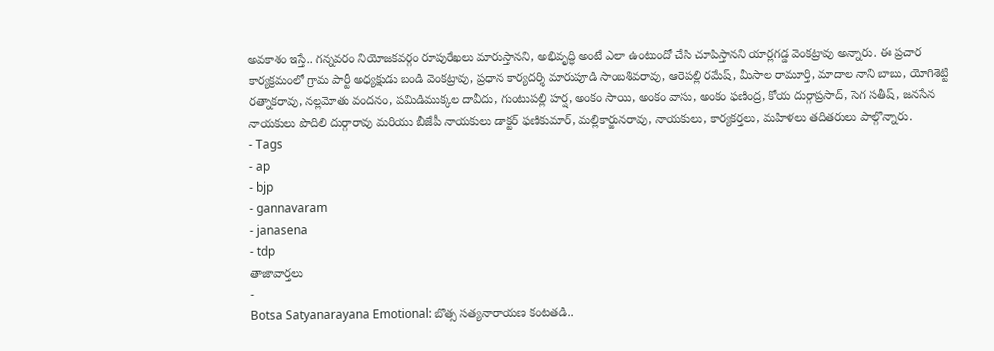అవకాశం ఇస్తే.. గన్నవరం నియోజకవర్గం రూపురేఖలు మారుస్తానని, అభివృద్ధి అంటే ఎలా ఉంటుందో చేసి చూపిస్తానని యార్లగడ్డ వెంకట్రావు అన్నారు. ఈ ప్రచార కార్యక్రమంలో గ్రామ పార్టీ అధ్యక్షుడు బండి వెంకట్రావు, ప్రధాన కార్యదర్శి మారుపూడి సాంబశివరావు, ఆరెపల్లి రమేష్, మీసాల రామూర్తి, మాదాల నాని బాబు, యోగిశెట్టి రత్నాకరావు, నల్లమోతు వందనం, పమిడిముక్కల దావీదు, గుంటుపల్లి హర్ష, అంకం సాయి, అంకం వాసు, అంకం ఫణింద్ర, కోయ దుర్గాప్రసాద్, సెగ సతీష్, జనసేన నాయకులు పొదిలి దుర్గారావు మరియు బీజేపీ నాయకులు డాక్టర్ ఫణికుమార్, మల్లికార్జునరావు, నాయకులు, కార్యకర్తలు, మహిళలు తదితరులు పాల్గొన్నారు.
- Tags
- ap
- bjp
- gannavaram
- janasena
- tdp
తాజావార్తలు
-
Botsa Satyanarayana Emotional: బొత్స సత్యనారాయణ కంటతడి..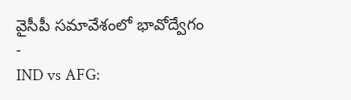వైసీపీ సమావేశంలో భావోద్వేగం
-
IND vs AFG: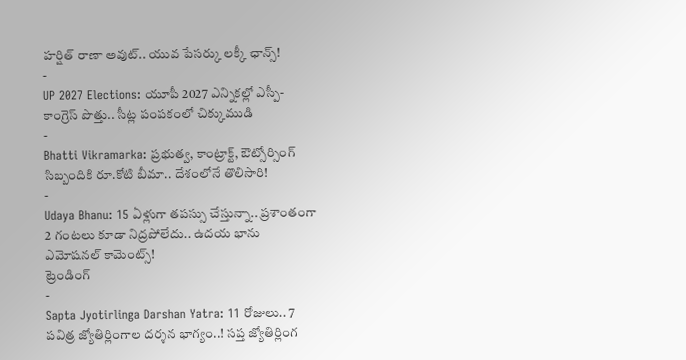హర్షిత్ రాణా అవుట్.. యువ పేసర్కు లక్కీ ఛాన్స్!
-
UP 2027 Elections: యూపీ 2027 ఎన్నికల్లో ఎస్పీ-కాంగ్రెస్ పొత్తు.. సీట్ల పంపకంలో చిక్కుముడి
-
Bhatti Vikramarka: ప్రభుత్వ, కాంట్రాక్ట్, ఔట్సోర్సింగ్ సిబ్బందికి రూ.కోటి బీమా.. దేశంలోనే తొలిసారి!
-
Udaya Bhanu: 15 ఏళ్లుగా తపస్సు చేస్తున్నా.. ప్రశాంతంగా 2 గంటలు కూడా నిద్రపోలేదు.. ఉదయ భాను ఎమోషనల్ కామెంట్స్!
ట్రెండింగ్
-
Sapta Jyotirlinga Darshan Yatra: 11 రోజులు.. 7 పవిత్ర జ్యోతిర్లింగాల దర్శన భాగ్యం..! సప్త జ్యోతిర్లింగ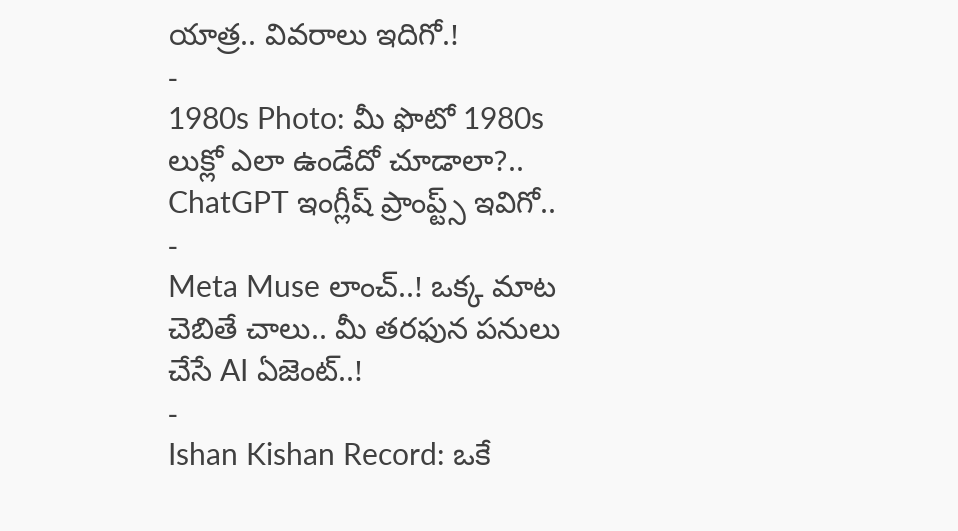యాత్ర.. వివరాలు ఇదిగో.!
-
1980s Photo: మీ ఫొటో 1980s లుక్లో ఎలా ఉండేదో చూడాలా?.. ChatGPT ఇంగ్లీష్ ప్రాంప్ట్స్ ఇవిగో..
-
Meta Muse లాంచ్..! ఒక్క మాట చెబితే చాలు.. మీ తరఫున పనులు చేసే AI ఏజెంట్..!
-
Ishan Kishan Record: ఒకే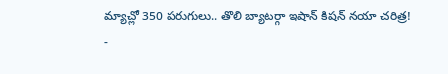మ్యాచ్లో 350 పరుగులు.. తొలి బ్యాటర్గా ఇషాన్ కిషన్ నయా చరిత్ర!
-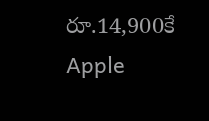రూ.14,900కే Apple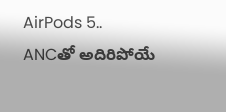AirPods 5.. ANCతో అదిరిపోయే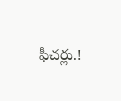ఫీచర్లు.!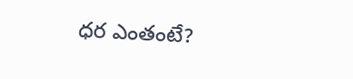ధర ఎంతంటే?